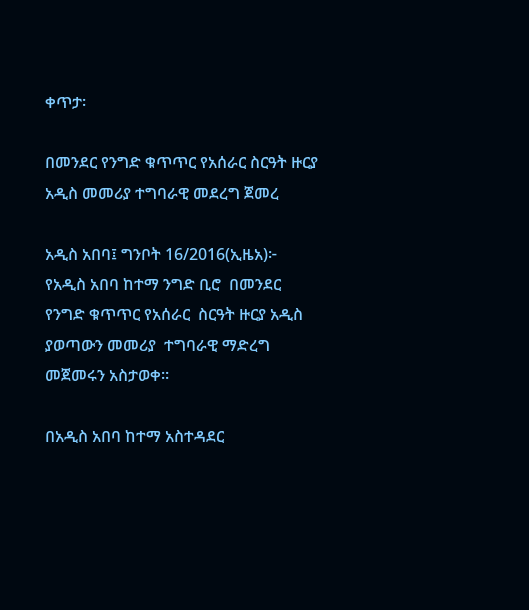ቀጥታ፡

በመንደር የንግድ ቁጥጥር የአሰራር ስርዓት ዙርያ አዲስ መመሪያ ተግባራዊ መደረግ ጀመረ

አዲስ አበባ፤ ግንቦት 16/2016(ኢዜአ)፦  የአዲስ አበባ ከተማ ንግድ ቢሮ  በመንደር የንግድ ቁጥጥር የአሰራር  ስርዓት ዙርያ አዲስ ያወጣውን መመሪያ  ተግባራዊ ማድረግ መጀመሩን አስታወቀ።

በአዲስ አበባ ከተማ አስተዳደር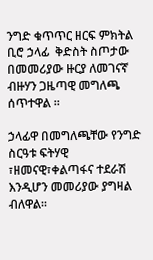ንግድ ቁጥጥር ዘርፍ ምክትል ቢሮ ኃላፊ  ቅድስት ስጦታው በመመሪያው ዙርያ ለመገናኛ ብዙሃን ጋዜጣዊ መግለጫ ሰጥተዋል ።

ኃላፊዋ በመግለጫቸው የንግድ ስርዓቱ ፍትሃዊ ፣ዘመናዊ፣ቀልጣፋና ተደራሽ እንዲሆን መመሪያው ያግዛል ብለዋል፡፡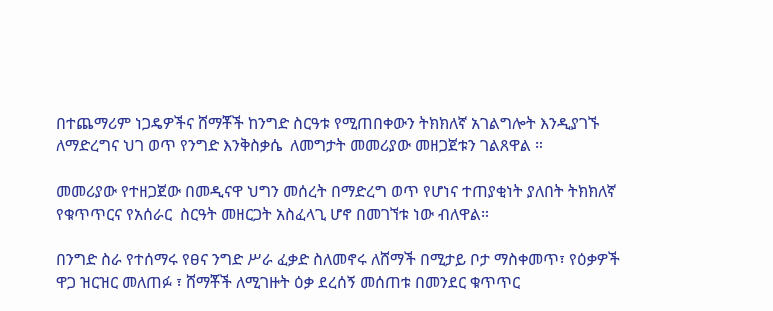በተጨማሪም ነጋዴዎችና ሸማቾች ከንግድ ስርዓቱ የሚጠበቀውን ትክክለኛ አገልግሎት እንዲያገኙ ለማድረግና ህገ ወጥ የንግድ እንቅስቃሴ  ለመግታት መመሪያው መዘጋጀቱን ገልጸዋል ።

መመሪያው የተዘጋጀው በመዲናዋ ህግን መሰረት በማድረግ ወጥ የሆነና ተጠያቂነት ያለበት ትክክለኛ የቁጥጥርና የአሰራር  ስርዓት መዘርጋት አስፈላጊ ሆኖ በመገኘቱ ነው ብለዋል።

በንግድ ስራ የተሰማሩ የፀና ንግድ ሥራ ፈቃድ ስለመኖሩ ለሸማች በሚታይ ቦታ ማስቀመጥ፣ የዕቃዎች ዋጋ ዝርዝር መለጠፉ ፣ ሸማቾች ለሚገዙት ዕቃ ደረሰኝ መሰጠቱ በመንደር ቁጥጥር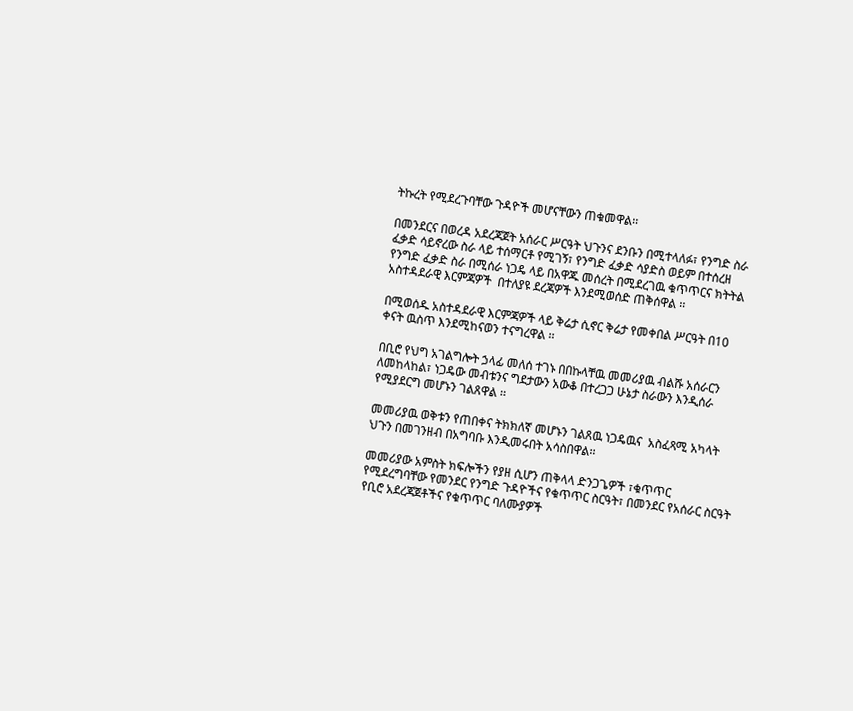ትኩረት የሚደረጉባቸው ጉዳዮች መሆናቸውን ጠቁመዋል፡፡

በመንደርና በወረዳ አደረጃጀት አሰራር ሥርዓት ህጉንና ደንቡን በሚተላለፉ፣ የንግድ ስራ ፈቃድ ሳይኖረው ስራ ላይ ተሰማርቶ የሚገኝ፣ የንግድ ፈቃድ ሳያድስ ወይም በተሰረዘ የንግድ ፈቃድ ስራ በሚሰራ ነጋዴ ላይ በአዋጁ መሰረት በሚደረገዉ ቁጥጥርና ክትትል  አስተዳደራዊ እርምጃዎች  በተለያዩ ደረጃዎች እንደሚወሰድ ጠቅሰዋል ፡፡

በሚወሰዱ አስተዳደራዊ እርምጃዎች ላይ ቅሬታ ሲኖር ቅሬታ የመቀበል ሥርዓት በ10 ቀናት ዉስጥ እንደሚከናወን ተናግረዋል ፡፡

በቢሮ የህግ አገልግሎት ኃላፊ መለሰ ተገኑ በበኩላቸዉ መመሪያዉ ብልሹ አሰራርን ለመከላከል፣ ነጋዴው መብቱንና ግደታውን አውቆ በተረጋጋ ሁኔታ ስራውን እንዲሰራ የሚያደርግ መሆኑን ገልጸዋል ፡፡

መመሪያዉ ወቅቱን የጠበቀና ትክክለኛ መሆኑን ገልጸዉ ነጋዴዉና  አስፈጻሚ አካላት ህጉን በመገንዘብ በአግባቡ እንዲመሩበት አሳስበዋል፡፡

መመሪያው አምስት ክፍሎችን የያዘ ሲሆን ጠቅላላ ድንጋጌዎች ፣ቁጥጥር የሚደረግባቸው የመንደር የንግድ ጉዳዮችና የቁጥጥር ስርዓት፣ በመንደር የአሰራር ስርዓት የቢሮ አደረጃጀቶችና የቁጥጥር ባለሙያዎች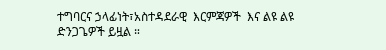ተግባርና ኃላፊነት፣አስተዳደራዊ  እርምጃዎች  እና ልዩ ልዩ ድንጋጌዎች ይዟል ።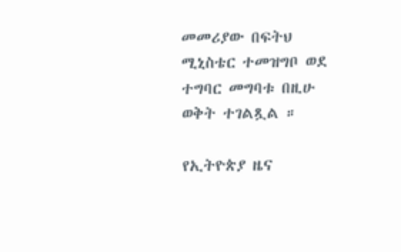መመሪያው በፍትህ ሚኒስቴር ተመዝግቦ ወደ ተግባር መግባቱ በዚሁ ወቅት ተገልጿል ።

የኢትዮጵያ ዜና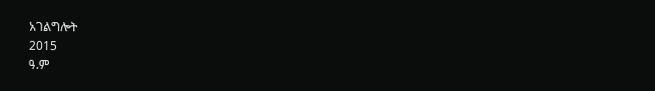አገልግሎት
2015
ዓ.ም